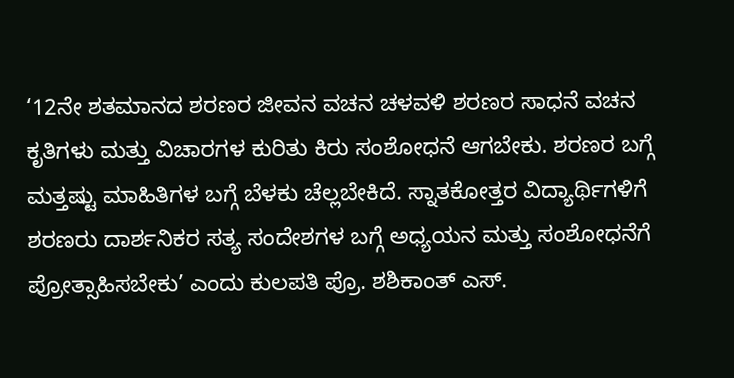‘12ನೇ ಶತಮಾನದ ಶರಣರ ಜೀವನ ವಚನ ಚಳವಳಿ ಶರಣರ ಸಾಧನೆ ವಚನ ಕೃತಿಗಳು ಮತ್ತು ವಿಚಾರಗಳ ಕುರಿತು ಕಿರು ಸಂಶೋಧನೆ ಆಗಬೇಕು. ಶರಣರ ಬಗ್ಗೆ ಮತ್ತಷ್ಟು ಮಾಹಿತಿಗಳ ಬಗ್ಗೆ ಬೆಳಕು ಚೆಲ್ಲಬೇಕಿದೆ. ಸ್ನಾತಕೋತ್ತರ ವಿದ್ಯಾರ್ಥಿಗಳಿಗೆ ಶರಣರು ದಾರ್ಶನಿಕರ ಸತ್ಯ ಸಂದೇಶಗಳ ಬಗ್ಗೆ ಅಧ್ಯಯನ ಮತ್ತು ಸಂಶೋಧನೆಗೆ ಪ್ರೋತ್ಸಾಹಿಸಬೇಕು’ ಎಂದು ಕುಲಪತಿ ಪ್ರೊ. ಶಶಿಕಾಂತ್ ಎಸ್.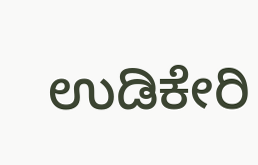ಉಡಿಕೇರಿ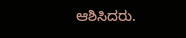ಆಶಿಸಿದರು.